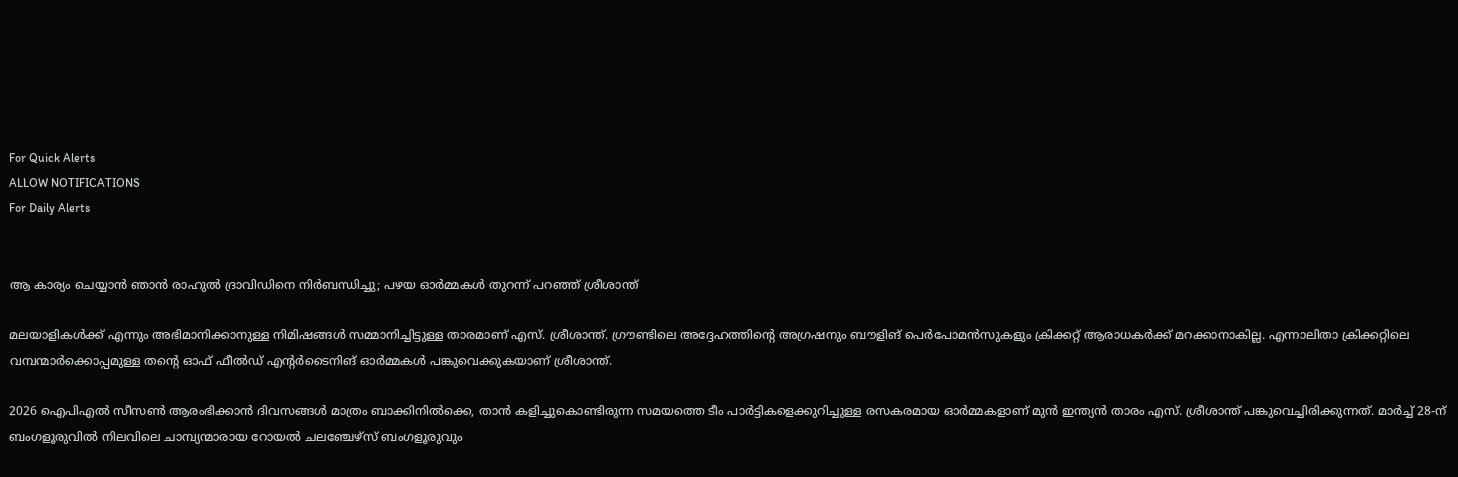For Quick Alerts
ALLOW NOTIFICATIONS
For Daily Alerts


ആ കാര്യം ചെയ്യാൻ ഞാൻ രാഹുൽ ദ്രാവിഡിനെ നിർബന്ധിച്ചു; പഴയ ഓർമ്മകൾ തുറന്ന് പറഞ്ഞ് ശ്രീശാന്ത്

മലയാളികൾക്ക് എന്നും അഭിമാനിക്കാനുള്ള നിമിഷങ്ങൾ സമ്മാനിച്ചിട്ടുള്ള താരമാണ് എസ്. ശ്രീശാന്ത്. ഗ്രൗണ്ടിലെ അദ്ദേഹത്തിന്റെ അഗ്രഷനും ബൗളിങ് പെർപോമൻസുകളും ക്രിക്കറ്റ് ആരാധകർക്ക് മറക്കാനാകില്ല. എന്നാലിതാ ക്രിക്കറ്റിലെ വമ്പന്മാർക്കൊപ്പമുള്ള തന്റെ ഓഫ് ഫീൽഡ് എന്റർടൈനിങ് ഓർമ്മകൾ പങ്കുവെക്കുകയാണ് ശ്രീശാന്ത്.

2026 ഐപിഎൽ സീസൺ ആരംഭിക്കാൻ ദിവസങ്ങൾ മാത്രം ബാക്കിനിൽക്കെ, താൻ കളിച്ചുകൊണ്ടിരുന്ന സമയത്തെ ടീം പാർട്ടികളെക്കുറിച്ചുള്ള രസകരമായ ഓർമ്മകളാണ് മുൻ ഇന്ത്യൻ താരം എസ്. ശ്രീശാന്ത് പങ്കുവെച്ചിരിക്കുന്നത്. മാർച്ച് 28-ന് ബംഗളൂരുവിൽ നിലവിലെ ചാമ്പ്യന്മാരായ റോയൽ ചലഞ്ചേഴ്സ് ബംഗളൂരുവും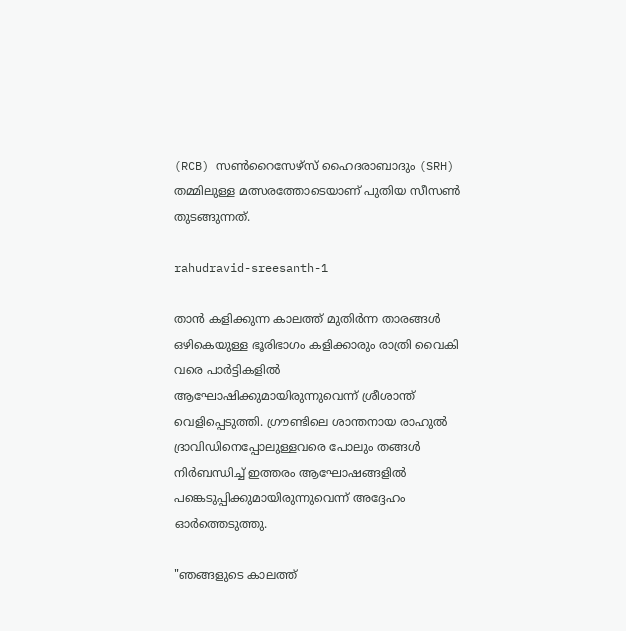(RCB) സൺറൈസേഴ്‌സ് ഹൈദരാബാദും (SRH) തമ്മിലുള്ള മത്സരത്തോടെയാണ് പുതിയ സീസൺ തുടങ്ങുന്നത്.

rahudravid-sreesanth-1

താൻ കളിക്കുന്ന കാലത്ത് മുതിർന്ന താരങ്ങൾ ഒഴികെയുള്ള ഭൂരിഭാഗം കളിക്കാരും രാത്രി വൈകി വരെ പാർട്ടികളിൽ ആഘോഷിക്കുമായിരുന്നുവെന്ന് ശ്രീശാന്ത് വെളിപ്പെടുത്തി. ഗ്രൗണ്ടിലെ ശാന്തനായ രാഹുൽ ദ്രാവിഡിനെപ്പോലുള്ളവരെ പോലും തങ്ങൾ നിർബന്ധിച്ച് ഇത്തരം ആഘോഷങ്ങളിൽ പങ്കെടുപ്പിക്കുമായിരുന്നുവെന്ന് അദ്ദേഹം ഓർത്തെടുത്തു.

"ഞങ്ങളുടെ കാലത്ത്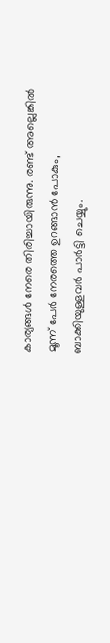കാര്യങ്ങൾ നേരെ തിരിച്ചായിരുന്നു. രണ്ട് അല്ലെങ്കിൽ മൂന്ന് പേർ നേരത്തെ ഉറങ്ങാൻ പോകും, ബാക്കിയുള്ളവർ പാർട്ടി ചെയ്യും.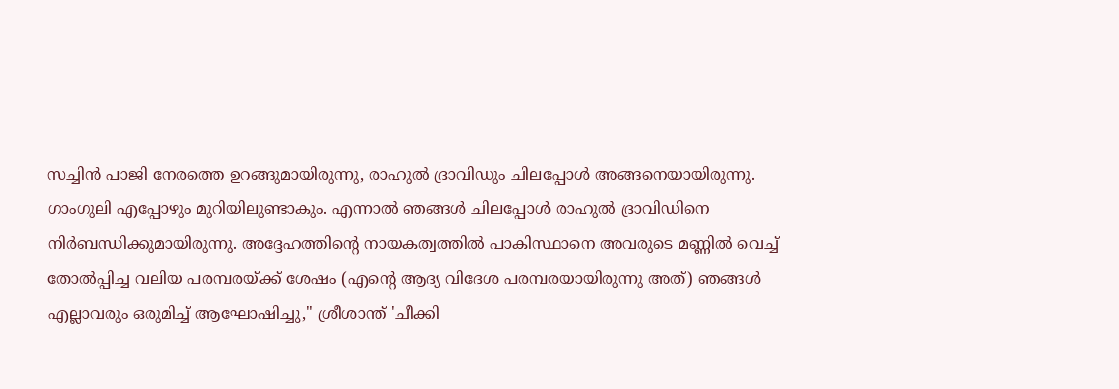സച്ചിൻ പാജി നേരത്തെ ഉറങ്ങുമായിരുന്നു, രാഹുൽ ദ്രാവിഡും ചിലപ്പോൾ അങ്ങനെയായിരുന്നു. ഗാംഗുലി എപ്പോഴും മുറിയിലുണ്ടാകും. എന്നാൽ ഞങ്ങൾ ചിലപ്പോൾ രാഹുൽ ദ്രാവിഡിനെ നിർബന്ധിക്കുമായിരുന്നു. അദ്ദേഹത്തിന്റെ നായകത്വത്തിൽ പാകിസ്ഥാനെ അവരുടെ മണ്ണിൽ വെച്ച് തോൽപ്പിച്ച വലിയ പരമ്പരയ്ക്ക് ശേഷം (എന്റെ ആദ്യ വിദേശ പരമ്പരയായിരുന്നു അത്) ഞങ്ങൾ എല്ലാവരും ഒരുമിച്ച് ആഘോഷിച്ചു," ശ്രീശാന്ത് 'ചീക്കി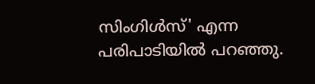സിംഗിൾസ്' എന്ന പരിപാടിയിൽ പറഞ്ഞു.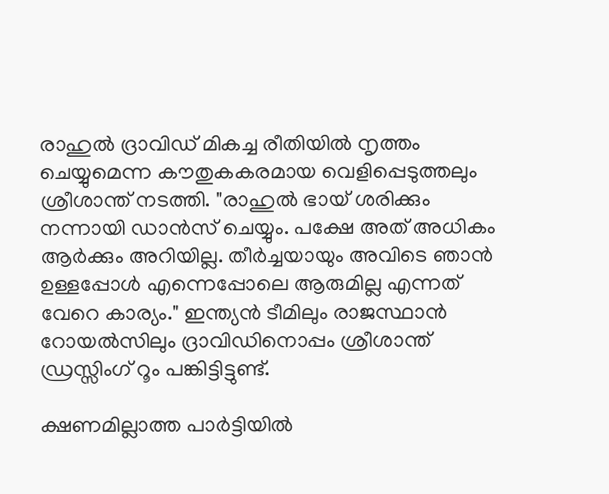രാഹുൽ ദ്രാവിഡ് മികച്ച രീതിയിൽ നൃത്തം ചെയ്യുമെന്ന കൗതുകകരമായ വെളിപ്പെടുത്തലും ശ്രീശാന്ത് നടത്തി. "രാഹുൽ ഭായ് ശരിക്കും നന്നായി ഡാൻസ് ചെയ്യും. പക്ഷേ അത് അധികം ആർക്കും അറിയില്ല. തീർച്ചയായും അവിടെ ഞാൻ ഉള്ളപ്പോൾ എന്നെപ്പോലെ ആരുമില്ല എന്നത് വേറെ കാര്യം." ഇന്ത്യൻ ടീമിലും രാജസ്ഥാൻ റോയൽസിലും ദ്രാവിഡിനൊപ്പം ശ്രീശാന്ത് ഡ്രസ്സിംഗ് റൂം പങ്കിട്ടിട്ടുണ്ട്.

ക്ഷണമില്ലാത്ത പാർട്ടിയിൽ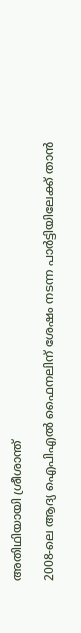അതിഥിയായി ശ്രീശാന്ത്

2008-ലെ ആദ്യ ഐപിഎൽ ഫൈനലിന് ശേഷം നടന്ന പാർട്ടിയിലേക്ക് താൻ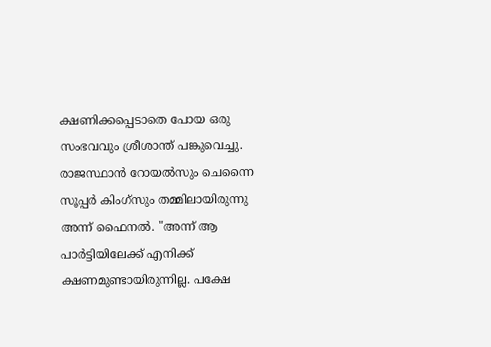ക്ഷണിക്കപ്പെടാതെ പോയ ഒരു സംഭവവും ശ്രീശാന്ത് പങ്കുവെച്ചു. രാജസ്ഥാൻ റോയൽസും ചെന്നൈ സൂപ്പർ കിംഗ്‌സും തമ്മിലായിരുന്നു അന്ന് ഫൈനൽ. "അന്ന് ആ പാർട്ടിയിലേക്ക് എനിക്ക് ക്ഷണമുണ്ടായിരുന്നില്ല. പക്ഷേ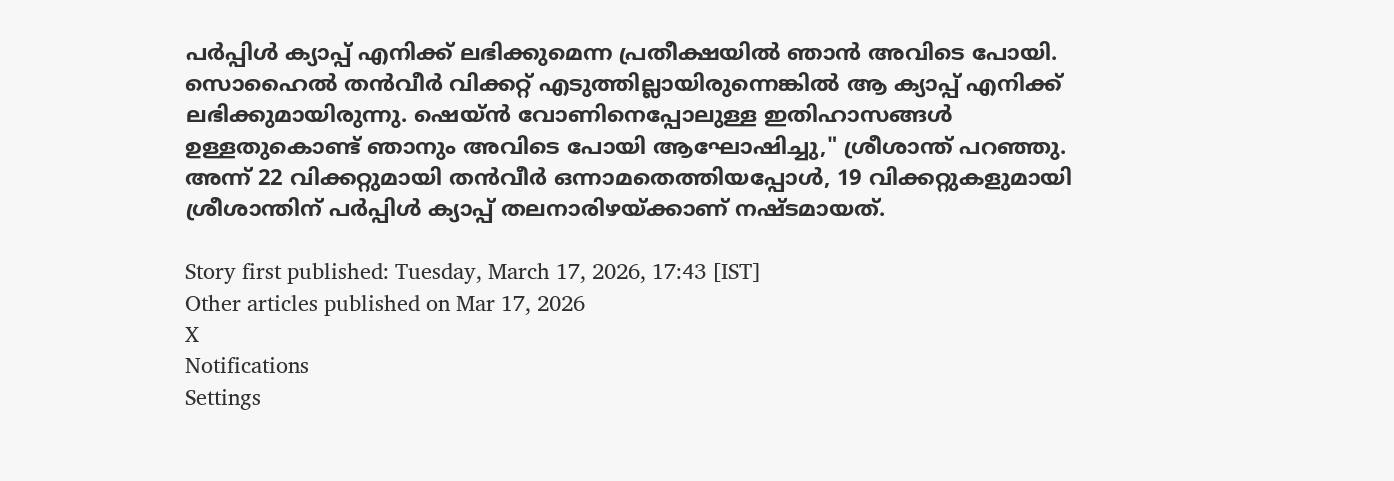പർപ്പിൾ ക്യാപ്പ് എനിക്ക് ലഭിക്കുമെന്ന പ്രതീക്ഷയിൽ ഞാൻ അവിടെ പോയി. സൊഹൈൽ തൻവീർ വിക്കറ്റ് എടുത്തില്ലായിരുന്നെങ്കിൽ ആ ക്യാപ്പ് എനിക്ക് ലഭിക്കുമായിരുന്നു. ഷെയ്ൻ വോണിനെപ്പോലുള്ള ഇതിഹാസങ്ങൾ ഉള്ളതുകൊണ്ട് ഞാനും അവിടെ പോയി ആഘോഷിച്ചു," ശ്രീശാന്ത് പറഞ്ഞു. അന്ന് 22 വിക്കറ്റുമായി തൻവീർ ഒന്നാമതെത്തിയപ്പോൾ, 19 വിക്കറ്റുകളുമായി ശ്രീശാന്തിന് പർപ്പിൾ ക്യാപ്പ് തലനാരിഴയ്ക്കാണ് നഷ്ടമായത്.

Story first published: Tuesday, March 17, 2026, 17:43 [IST]
Other articles published on Mar 17, 2026
X
Notifications
Settings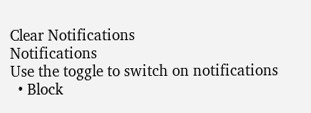Clear Notifications
Notifications
Use the toggle to switch on notifications
  • Block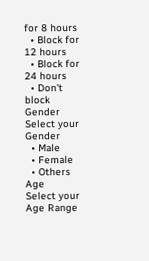for 8 hours
  • Block for 12 hours
  • Block for 24 hours
  • Don't block
Gender
Select your Gender
  • Male
  • Female
  • Others
Age
Select your Age Range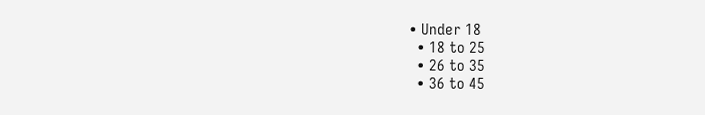• Under 18
  • 18 to 25
  • 26 to 35
  • 36 to 45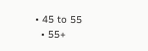• 45 to 55
  • 55+